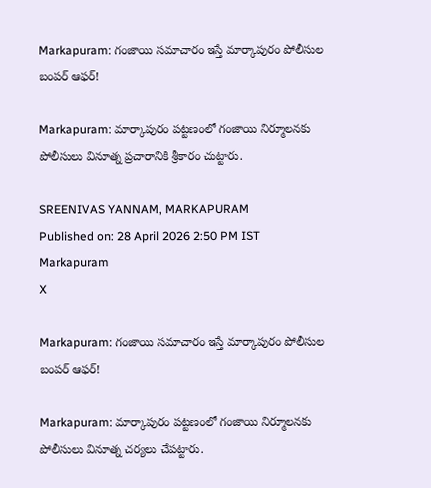Markapuram: గంజాయి సమాచారం ఇస్తే మార్కాపురం పోలీసుల బంపర్ ఆఫర్!

Markapuram: మార్కాపురం పట్టణంలో గంజాయి నిర్మూలనకు పోలీసులు వినూత్న ప్రచారానికి శ్రీకారం చుట్టారు.

SREENIVAS YANNAM, MARKAPURAM
Published on: 28 April 2026 2:50 PM IST
Markapuram
X

Markapuram: గంజాయి సమాచారం ఇస్తే మార్కాపురం పోలీసుల బంపర్ ఆఫర్!

Markapuram: మార్కాపురం పట్టణంలో గంజాయి నిర్మూలనకు పోలీసులు వినూత్న చర్యలు చేపట్టారు.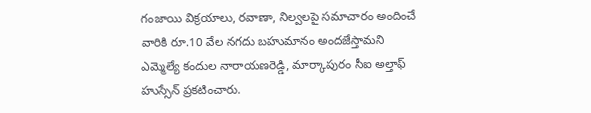గంజాయి విక్రయాలు, రవాణా, నిల్వలపై సమాచారం అందించే వారికి రూ.10 వేల నగదు బహుమానం అందజేస్తామని ఎమ్మెల్యే కందుల నారాయణరెడ్డి, మార్కాపురం సీఐ అల్తాఫ్ హుస్సేన్ ప్రకటించారు.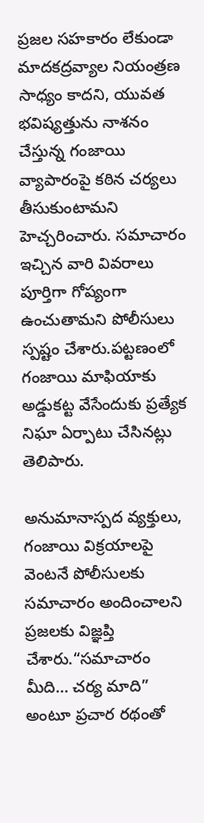ప్రజల సహకారం లేకుండా మాదకద్రవ్యాల నియంత్రణ సాధ్యం కాదని, యువత భవిష్యత్తును నాశనం చేస్తున్న గంజాయి వ్యాపారంపై కఠిన చర్యలు తీసుకుంటామని హెచ్చరించారు. సమాచారం ఇచ్చిన వారి వివరాలు పూర్తిగా గోప్యంగా ఉంచుతామని పోలీసులు స్పష్టం చేశారు.పట్టణంలో గంజాయి మాఫియాకు అడ్డుకట్ట వేసేందుకు ప్రత్యేక నిఘా ఏర్పాటు చేసినట్లు తెలిపారు.

అనుమానాస్పద వ్యక్తులు, గంజాయి విక్రయాలపై వెంటనే పోలీసులకు సమాచారం అందించాలని ప్రజలకు విజ్ఞప్తి చేశారు.“సమాచారం మీది… చర్య మాది” అంటూ ప్రచార రథంతో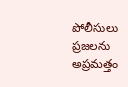పోలీసులు ప్రజలను అప్రమత్తం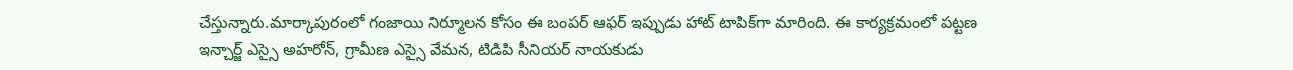చేస్తున్నారు.మార్కాపురంలో గంజాయి నిర్మూలన కోసం ఈ బంపర్ ఆఫర్ ఇప్పుడు హాట్ టాపిక్‌గా మారింది. ఈ కార్యక్రమంలో పట్టణ ఇన్చార్జ్ ఎస్సై అహరోన్, గ్రామీణ ఎస్సై వేమన, టిడిపి సీనియర్ నాయకుడు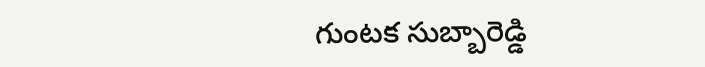గుంటక సుబ్బారెడ్డి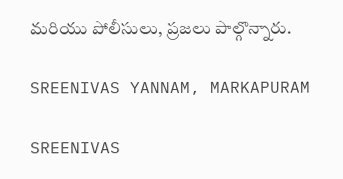మరియు పోలీసులు, ప్రజలు పాల్గొన్నారు.

SREENIVAS YANNAM, MARKAPURAM

SREENIVAS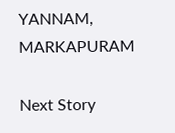YANNAM, MARKAPURAM

Next Story